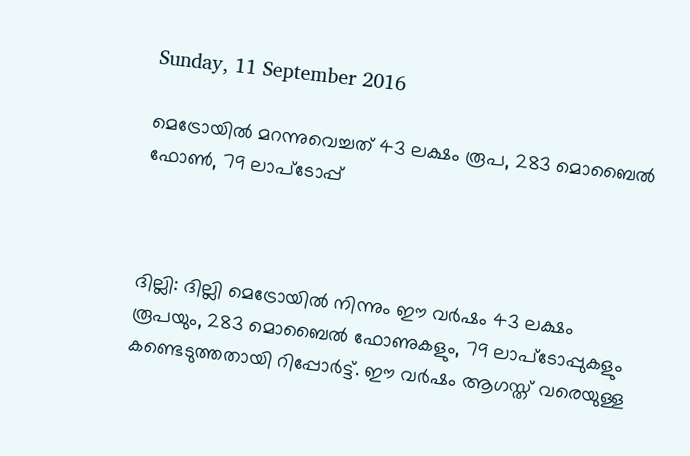Sunday, 11 September 2016

മെട്രോയില്‍ മറന്നുവെച്ചത് 43 ലക്ഷം രൂപ, 283 മൊബൈല്‍ ഫോണ്‍, 79 ലാപ്ടോപ്പ്



ദില്ലി: ദില്ലി മെട്രോയില്‍ നിന്നും ഈ വര്‍ഷം 43 ലക്ഷം രൂപയും, 283 മൊബൈല്‍ ഫോണുകളും, 79 ലാപ്ടോപ്പുകളും കണ്ടെടുത്തതായി റിപ്പോര്‍ട്ട്. ഈ വര്‍ഷം ആഗസ്ത് വരെയുള്ള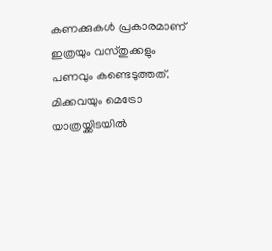കണക്കുകള്‍ പ്രകാരമാണ് ഇത്രയും വസ്തുക്കളും പണവും കണ്ടെടുത്തത്. മിക്കവയും മെട്രോ യാത്രയ്ക്കിടയില്‍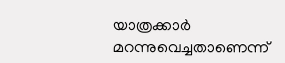യാത്രക്കാര്‍ മറന്നുവെച്ചതാണെന്ന്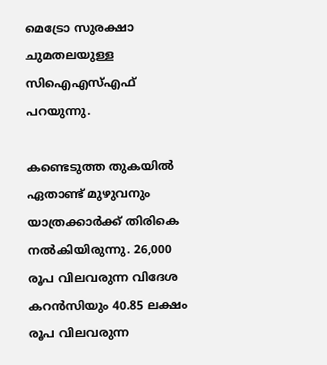മെട്രോ സുരക്ഷാ ചുമതലയുള്ള സിഐഎസ്‌എഫ് പറയുന്നു.

കണ്ടെടുത്ത തുകയില്‍ ഏതാണ്ട് മുഴുവനും യാത്രക്കാര്‍ക്ക് തിരികെ നല്‍കിയിരുന്നു. 26,000 രൂപ വിലവരുന്ന വിദേശ കറന്‍സിയും 40.85 ലക്ഷം രൂപ വിലവരുന്ന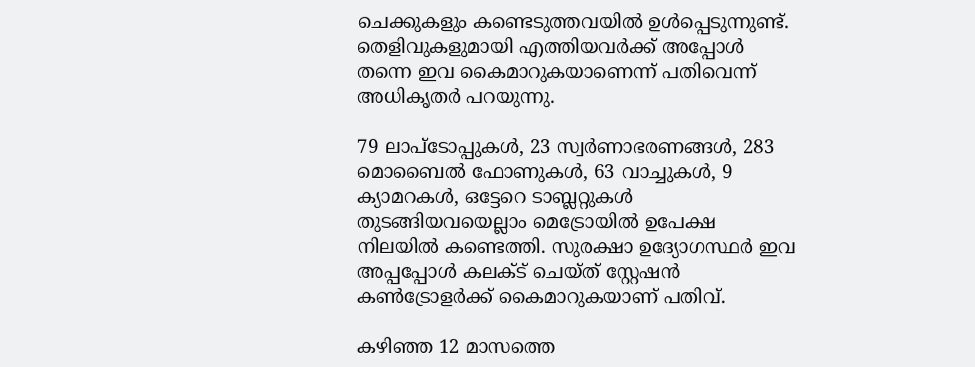ചെക്കുകളും കണ്ടെടുത്തവയില്‍ ഉള്‍പ്പെടുന്നുണ്ട്.
തെളിവുകളുമായി എത്തിയവര്‍ക്ക് അപ്പോള്‍ തന്നെ ഇവ കൈമാറുകയാണെന്ന് പതിവെന്ന് അധികൃതര്‍ പറയുന്നു.

79 ലാപ്ടോപ്പുകള്‍, 23 സ്വര്‍ണാഭരണങ്ങള്‍, 283 മൊബൈല്‍ ഫോണുകള്‍, 63 വാച്ചുകള്‍, 9 ക്യാമറകള്‍, ഒട്ടേറെ ടാബ്ലറ്റുകള്‍ തുടങ്ങിയവയെല്ലാം മെട്രോയില്‍ ഉപേക്ഷ നിലയില്‍ കണ്ടെത്തി. സുരക്ഷാ ഉദ്യോഗസ്ഥര്‍ ഇവ അപ്പപ്പോള്‍ കലക്‌ട് ചെയ്ത് സ്റ്റേഷന്‍ കണ്‍ട്രോളര്‍ക്ക് കൈമാറുകയാണ് പതിവ്.

കഴിഞ്ഞ 12 മാസത്തെ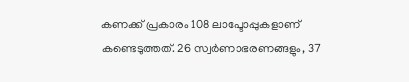കണക്ക് പ്രകാരം 108 ലാപ്ടോപ്പുകളാണ് കണ്ടെടുത്തത്. 26 സ്വര്‍ണാഭരണങ്ങളും, 37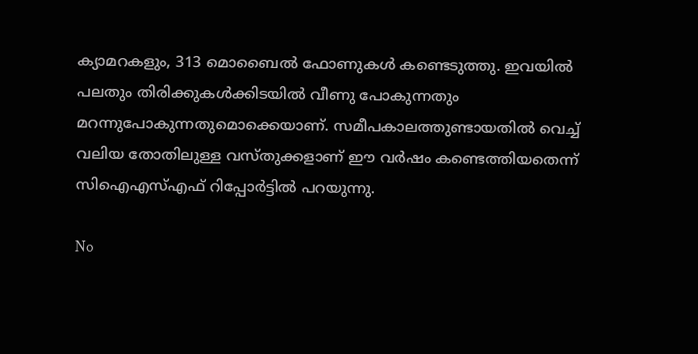ക്യാമറകളും, 313 മൊബൈല്‍ ഫോണുകള്‍ കണ്ടെടുത്തു. ഇവയില്‍ പലതും തിരിക്കുകള്‍ക്കിടയില്‍ വീണു പോകുന്നതും മറന്നുപോകുന്നതുമൊക്കെയാണ്. സമീപകാലത്തുണ്ടായതില്‍ വെച്ച്‌ വലിയ തോതിലുള്ള വസ്തുക്കളാണ് ഈ വര്‍ഷം കണ്ടെത്തിയതെന്ന് സിഐഎസ്‌എഫ് റിപ്പോര്‍ട്ടില്‍ പറയുന്നു.

No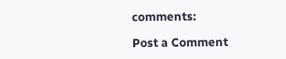comments:

Post a Comment